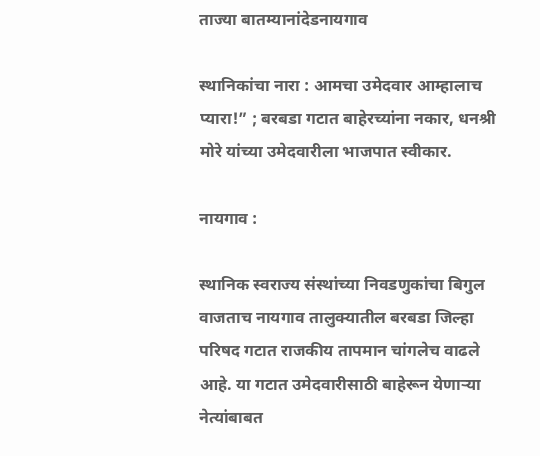ताज्या बातम्यानांदेडनायगाव

स्थानिकांचा नारा : आमचा उमेदवार आम्हालाच प्यारा!” ; बरबडा गटात बाहेरच्यांना नकार, धनश्री मोरे यांच्या उमेदवारीला भाजपात स्वीकार.

नायगाव :

स्थानिक स्वराज्य संस्थांच्या निवडणुकांचा बिगुल वाजताच नायगाव तालुक्यातील बरबडा जिल्हा परिषद गटात राजकीय तापमान चांगलेच वाढले आहे. या गटात उमेदवारीसाठी बाहेरून येणाऱ्या नेत्यांबाबत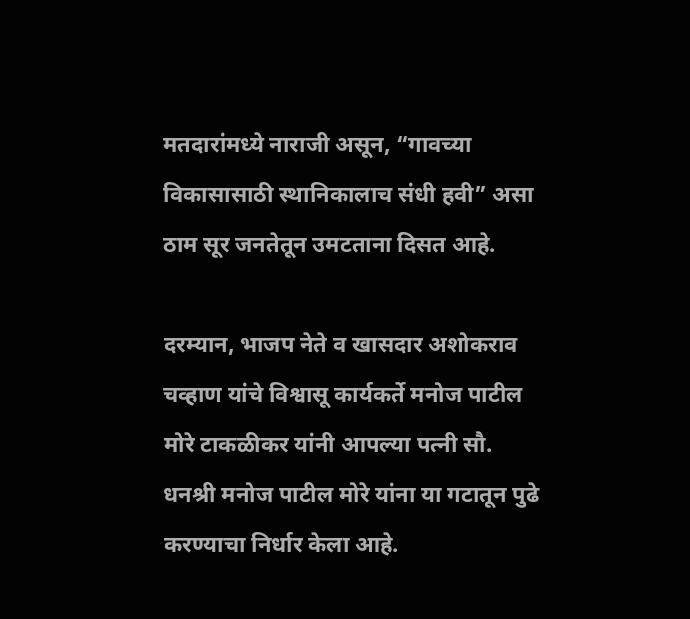मतदारांमध्ये नाराजी असून, “गावच्या विकासासाठी स्थानिकालाच संधी हवी” असा ठाम सूर जनतेतून उमटताना दिसत आहे.

दरम्यान, भाजप नेते व खासदार अशोकराव चव्हाण यांचे विश्वासू कार्यकर्ते मनोज पाटील मोरे टाकळीकर यांनी आपल्या पत्नी सौ. धनश्री मनोज पाटील मोरे यांना या गटातून पुढे करण्याचा निर्धार केला आहे.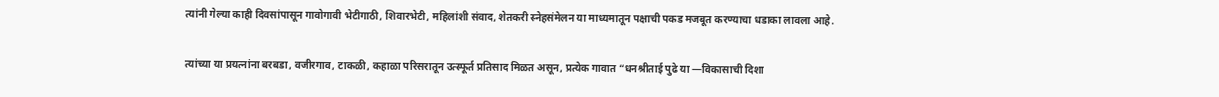त्यांनी गेल्या काही दिवसांपासून गावोगावी भेटीगाठी, शिवारभेटी, महिलांशी संवाद, शेतकरी स्नेहसंमेलन या माध्यमातून पक्षाची पकड मजबूत करण्याचा धडाका लावला आहे.

त्यांच्या या प्रयत्नांना बरबडा, वजीरगाव, टाकळी, कहाळा परिसरातून उत्स्फूर्त प्रतिसाद मिळत असून, प्रत्येक गावात “धनश्रीताई पुढे या —विकासाची दिशा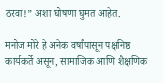ठरवा!” अशा घोषणा घुमत आहेत.

मनोज मोरे हे अनेक वर्षांपासून पक्षनिष्ठ कार्यकर्ते असून, सामाजिक आणि शैक्षणिक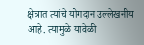क्षेत्रात त्यांचे योगदान उल्लेखनीय आहे. त्यामुळे यावेळी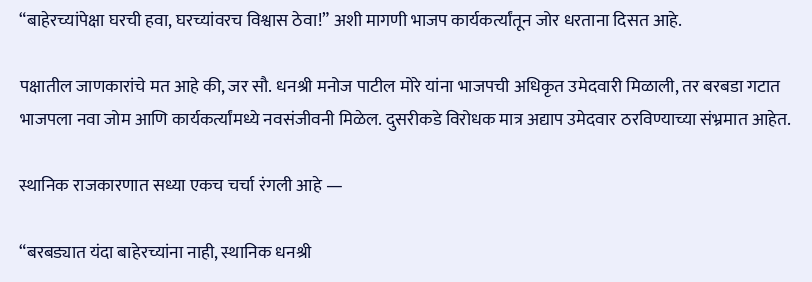“बाहेरच्यांपेक्षा घरची हवा, घरच्यांवरच विश्वास ठेवा!” अशी मागणी भाजप कार्यकर्त्यांतून जोर धरताना दिसत आहे.

पक्षातील जाणकारांचे मत आहे की, जर सौ. धनश्री मनोज पाटील मोरे यांना भाजपची अधिकृत उमेदवारी मिळाली, तर बरबडा गटात भाजपला नवा जोम आणि कार्यकर्त्यांमध्ये नवसंजीवनी मिळेल. दुसरीकडे विरोधक मात्र अद्याप उमेदवार ठरविण्याच्या संभ्रमात आहेत.

स्थानिक राजकारणात सध्या एकच चर्चा रंगली आहे —

“बरबड्यात यंदा बाहेरच्यांना नाही, स्थानिक धनश्री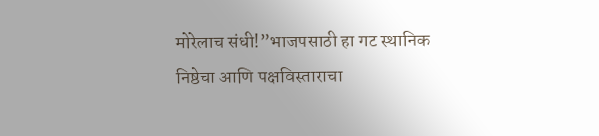मोरेलाच संधी!”भाजपसाठी हा गट स्थानिक निष्ठेचा आणि पक्षविस्ताराचा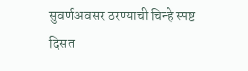सुवर्णअवसर ठरण्याची चिन्हे स्पष्ट दिसत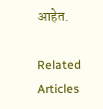आहेत.

Related Articles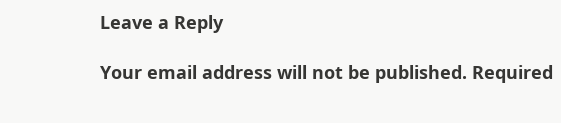Leave a Reply

Your email address will not be published. Required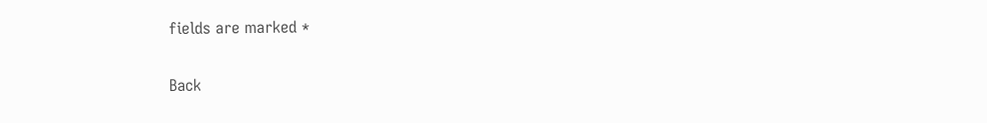fields are marked *

Back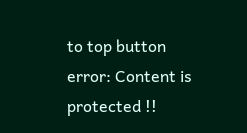to top button
error: Content is protected !!